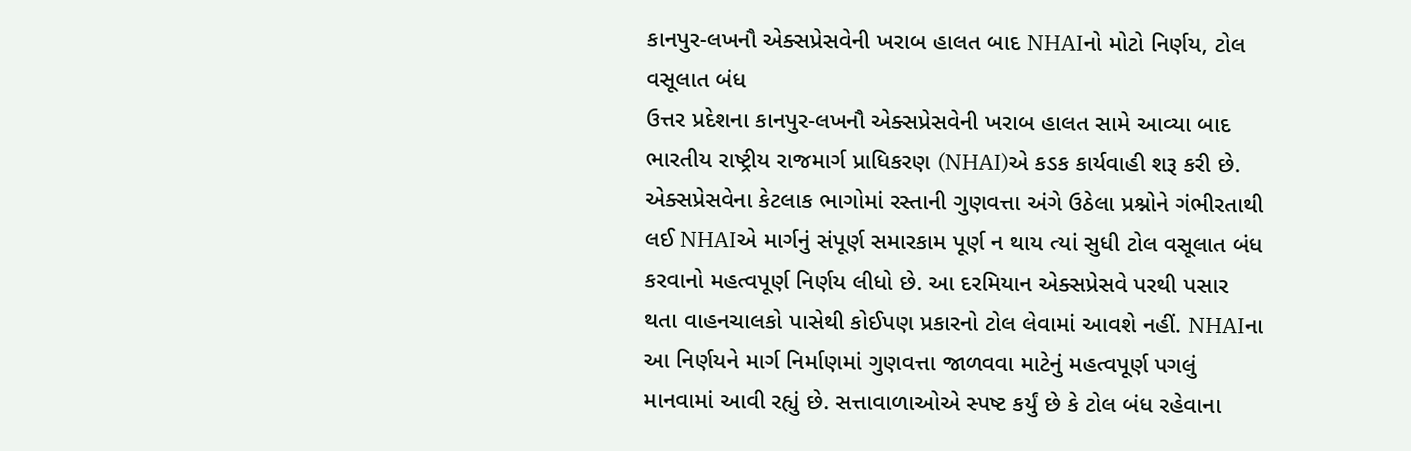કાનપુર-લખનૌ એક્સપ્રેસવેની ખરાબ હાલત બાદ NHAIનો મોટો નિર્ણય, ટોલ વસૂલાત બંધ
ઉત્તર પ્રદેશના કાનપુર-લખનૌ એક્સપ્રેસવેની ખરાબ હાલત સામે આવ્યા બાદ ભારતીય રાષ્ટ્રીય રાજમાર્ગ પ્રાધિકરણ (NHAI)એ કડક કાર્યવાહી શરૂ કરી છે. એક્સપ્રેસવેના કેટલાક ભાગોમાં રસ્તાની ગુણવત્તા અંગે ઉઠેલા પ્રશ્નોને ગંભીરતાથી લઈ NHAIએ માર્ગનું સંપૂર્ણ સમારકામ પૂર્ણ ન થાય ત્યાં સુધી ટોલ વસૂલાત બંધ કરવાનો મહત્વપૂર્ણ નિર્ણય લીધો છે. આ દરમિયાન એક્સપ્રેસવે પરથી પસાર થતા વાહનચાલકો પાસેથી કોઈપણ પ્રકારનો ટોલ લેવામાં આવશે નહીં. NHAIના આ નિર્ણયને માર્ગ નિર્માણમાં ગુણવત્તા જાળવવા માટેનું મહત્વપૂર્ણ પગલું માનવામાં આવી રહ્યું છે. સત્તાવાળાઓએ સ્પષ્ટ કર્યું છે કે ટોલ બંધ રહેવાના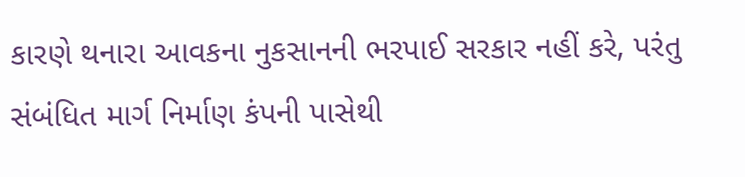કારણે થનારા આવકના નુકસાનની ભરપાઈ સરકાર નહીં કરે, પરંતુ સંબંધિત માર્ગ નિર્માણ કંપની પાસેથી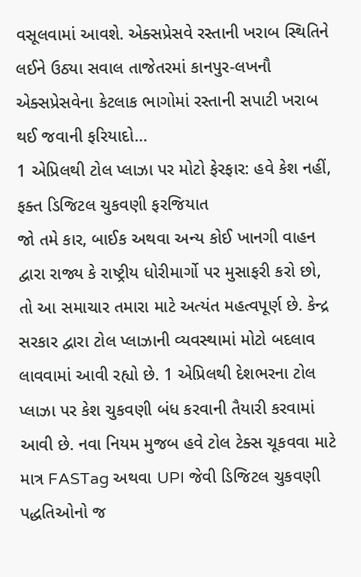વસૂલવામાં આવશે. એક્સપ્રેસવે રસ્તાની ખરાબ સ્થિતિને લઈને ઉઠ્યા સવાલ તાજેતરમાં કાનપુર-લખનૌ એક્સપ્રેસવેના કેટલાક ભાગોમાં રસ્તાની સપાટી ખરાબ થઈ જવાની ફરિયાદો…
1 એપ્રિલથી ટોલ પ્લાઝા પર મોટો ફેરફાર: હવે કેશ નહીં, ફક્ત ડિજિટલ ચુકવણી ફરજિયાત
જો તમે કાર, બાઈક અથવા અન્ય કોઈ ખાનગી વાહન દ્વારા રાજ્ય કે રાષ્ટ્રીય ધોરીમાર્ગો પર મુસાફરી કરો છો, તો આ સમાચાર તમારા માટે અત્યંત મહત્વપૂર્ણ છે. કેન્દ્ર સરકાર દ્વારા ટોલ પ્લાઝાની વ્યવસ્થામાં મોટો બદલાવ લાવવામાં આવી રહ્યો છે. 1 એપ્રિલથી દેશભરના ટોલ પ્લાઝા પર કેશ ચુકવણી બંધ કરવાની તૈયારી કરવામાં આવી છે. નવા નિયમ મુજબ હવે ટોલ ટેક્સ ચૂકવવા માટે માત્ર FASTag અથવા UPI જેવી ડિજિટલ ચુકવણી પદ્ધતિઓનો જ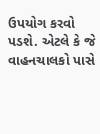ઉપયોગ કરવો પડશે. એટલે કે જે વાહનચાલકો પાસે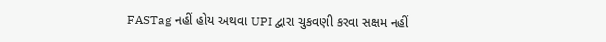FASTag નહીં હોય અથવા UPI દ્વારા ચુકવણી કરવા સક્ષમ નહીં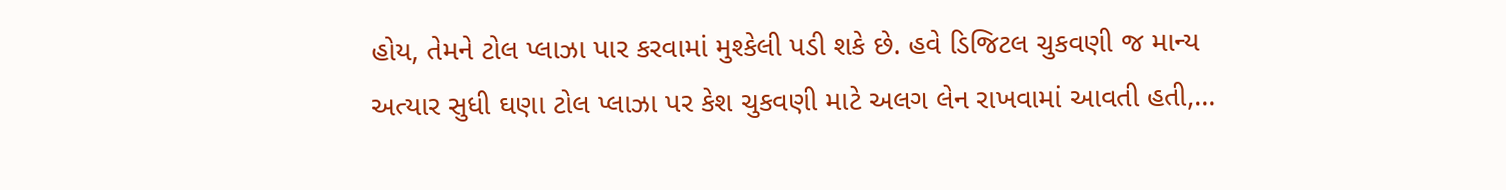હોય, તેમને ટોલ પ્લાઝા પાર કરવામાં મુશ્કેલી પડી શકે છે. હવે ડિજિટલ ચુકવણી જ માન્ય અત્યાર સુધી ઘણા ટોલ પ્લાઝા પર કેશ ચુકવણી માટે અલગ લેન રાખવામાં આવતી હતી,…